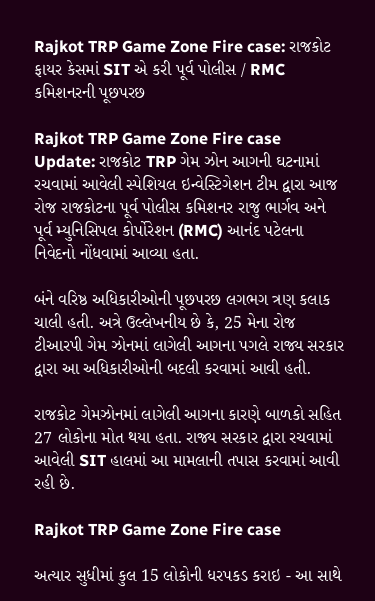Rajkot TRP Game Zone Fire case: રાજકોટ ફાયર કેસમાં SIT એ કરી પૂર્વ પોલીસ / RMC કમિશનરની પૂછપરછ

Rajkot TRP Game Zone Fire case Update: રાજકોટ TRP ગેમ ઝોન આગની ઘટનામાં રચવામાં આવેલી સ્પેશિયલ ઇન્વેસ્ટિગેશન ટીમ દ્વારા આજ રોજ રાજકોટના પૂર્વ પોલીસ કમિશનર રાજુ ભાર્ગવ અને પૂર્વ મ્યુનિસિપલ કોર્પોરેશન (RMC) આનંદ પટેલના નિવેદનો નોંધવામાં આવ્યા હતા.

બંને વરિષ્ઠ અધિકારીઓની પૂછપરછ લગભગ ત્રણ કલાક ચાલી હતી. અત્રે ઉલ્લેખનીય છે કે, 25 મેના રોજ ટીઆરપી ગેમ ઝોનમાં લાગેલી આગના પગલે રાજ્ય સરકાર દ્વારા આ અધિકારીઓની બદલી કરવામાં આવી હતી.

રાજકોટ ગેમઝોનમાં લાગેલી આગના કારણે બાળકો સહિત 27 લોકોના મોત થયા હતા. રાજ્ય સરકાર દ્વારા રચવામાં આવેલી SIT હાલમાં આ મામલાની તપાસ કરવામાં આવી રહી છે.

Rajkot TRP Game Zone Fire case

અત્યાર સુધીમાં કુલ 15 લોકોની ધરપકડ કરાઇ - આ સાથે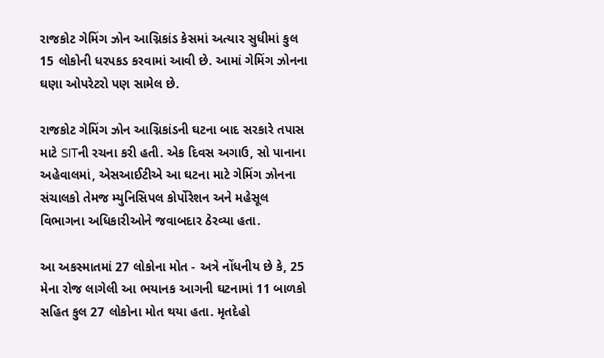રાજકોટ ગેમિંગ ઝોન આગ્નિકાંડ કેસમાં અત્યાર સુધીમાં કુલ 15 લોકોની ધરપકડ કરવામાં આવી છે. આમાં ગેમિંગ ઝોનના ઘણા ઓપરેટરો પણ સામેલ છે.

રાજકોટ ગેમિંગ ઝોન આગ્નિકાંડની ઘટના બાદ સરકારે તપાસ માટે SITની રચના કરી હતી. એક દિવસ અગાઉ, સો પાનાના અહેવાલમાં, એસઆઈટીએ આ ઘટના માટે ગેમિંગ ઝોનના સંચાલકો તેમજ મ્યુનિસિપલ કોર્પોરેશન અને મહેસૂલ વિભાગના અધિકારીઓને જવાબદાર ઠેરવ્યા હતા.

આ અકસ્માતમાં 27 લોકોના મોત - અત્રે નોંધનીય છે કે, 25 મેના રોજ લાગેલી આ ભયાનક આગની ઘટનામાં 11 બાળકો સહિત કુલ 27 લોકોના મોત થયા હતા. મૃતદેહો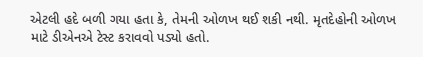એટલી હદે બળી ગયા હતા કે, તેમની ઓળખ થઈ શકી નથી. મૃતદેહોની ઓળખ માટે ડીએનએ ટેસ્ટ કરાવવો પડ્યો હતો.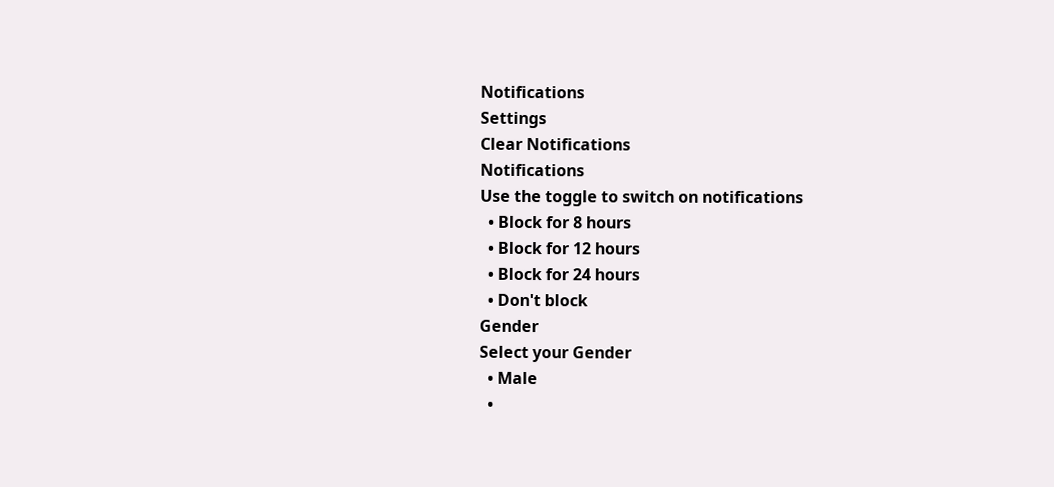Notifications
Settings
Clear Notifications
Notifications
Use the toggle to switch on notifications
  • Block for 8 hours
  • Block for 12 hours
  • Block for 24 hours
  • Don't block
Gender
Select your Gender
  • Male
  •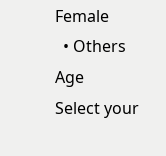Female
  • Others
Age
Select your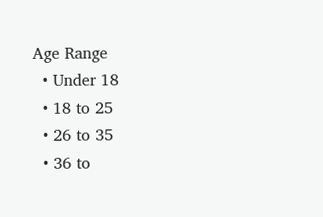Age Range
  • Under 18
  • 18 to 25
  • 26 to 35
  • 36 to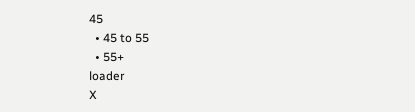45
  • 45 to 55
  • 55+
loader
X